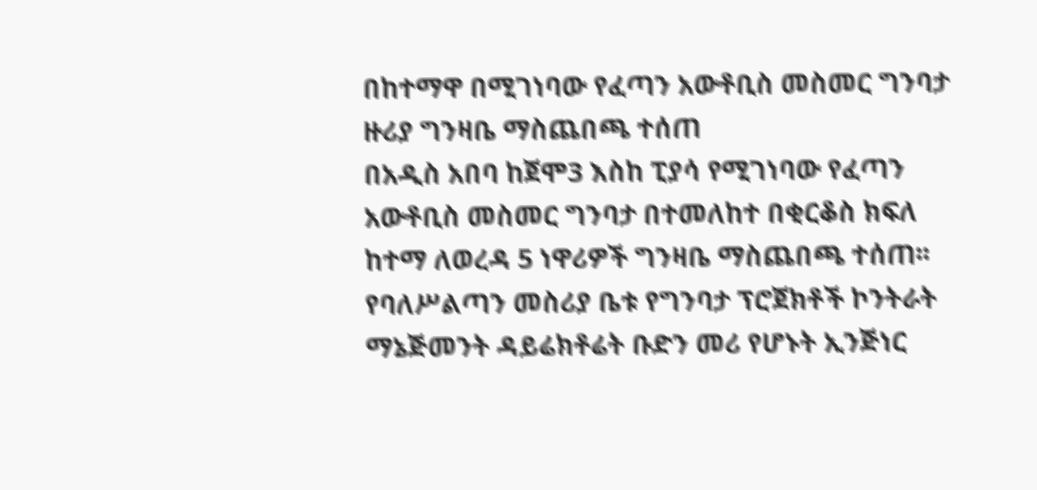በከተማዋ በሚገነባው የፈጣን አውቶቢስ መስመር ግንባታ ዙሪያ ግንዛቤ ማስጨበጫ ተሰጠ
በአዲስ አበባ ከጀሞ3 እስከ ፒያሳ የሚገነባው የፈጣን አውቶቢስ መስመር ግንባታ በተመለከተ በቂርቆስ ክፍለ ከተማ ለወረዳ 5 ነዋሪዎች ግንዛቤ ማስጨበጫ ተሰጠ፡፡
የባለሥልጣን መስሪያ ቤቱ የግንባታ ፕሮጀክቶች ኮንትራት ማኔጅመንት ዳይሬክቶሬት ቡድን መሪ የሆኑት ኢንጅነር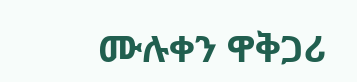ሙሉቀን ዋቅጋሪ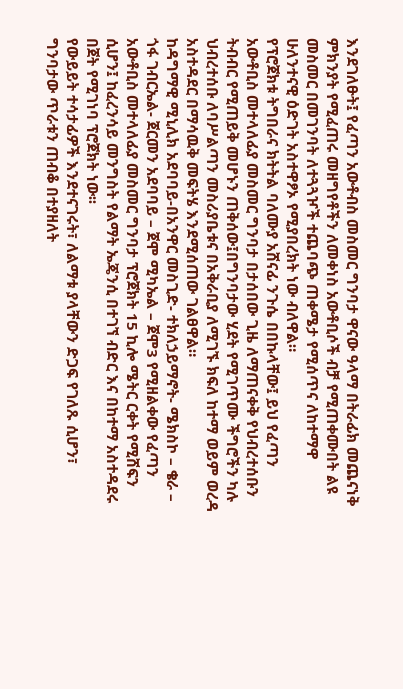እንደገለፁት፤ የፈጣን አውቶብስ መስመር ግንባታ ዋናው ዓላማ በትራፊክ መጨናነቅ ምክንያት የሚፈጠሩ መዘግየቶችን ለመቀነስ አውቶቢሶች ብቻ የሚጠቀሙበት ልዩ መስመር በመገንባት ለተጓጓዦች ተጨባጭ ጠቀሜታ የሚሰጥና ለከተማዋ ሁለንተናዊ ዕድገት አስተዋፆኦ የሚያበረክት ነው ብለዋል።
የፕሮጀክቱ ትግበራና ክትትል ባለሙያ አሸናፊ ንጉሴ በበኩላቸው፤ ይህ የፈጣን አውቶቢስ መተላለፊያ መስመር ግንባታ በታሰበው ጊዜ ለማጠናቀቅ የህብረተሰቡን ትብብር የሚጠይቅ መሆኑን ጠቅሰው፤በግንባታው ሂደት የሚገጥሙ ችግሮችን ካሉ ህብረተሰቡ ለባሥልጣን መስሪያቤቱና በአቅራቢያ ለሚገኙ ክፍለ ከተማ ወይም ወረዳ አስተዳደር በማሳዉቅ መፍትሄ እንደሚሰጠው ገልፀዋል።
ከዳግማዊ ሚኒሊክ አደባባይ-በአንዋር መስጊድ- ተክለኃይማኖት- ሜክስኮ – ቄራ – ጎፋ ገብርኤል- ጀርመን አደባባይ – ጀሞ ሚካኤል – ጀሞ3 የሚዘልቀው የፈጣን አውቶቢስ መተላለፊያ መስመር ግንባታ ፕሮጀክት 15 ኪሎ ሜትር ርቀት የሚሸፍን ሲሆን፤ ከፈረንሳይ መንግስት የልማት ኤጄንሲ በተገኘ ብድር እና በከተማ አስተዳደሩ በጀት የሚገነባ ፕሮጀክት ነው፡፡
የውይይት ተሳታፊዎች እንደተናገሩት፣ ለልማቱ ያላቸውን ድጋፍ የገለጹ ሲሆን፣ ግንባታው ጥራቱን ጠብቆ በተያዘለት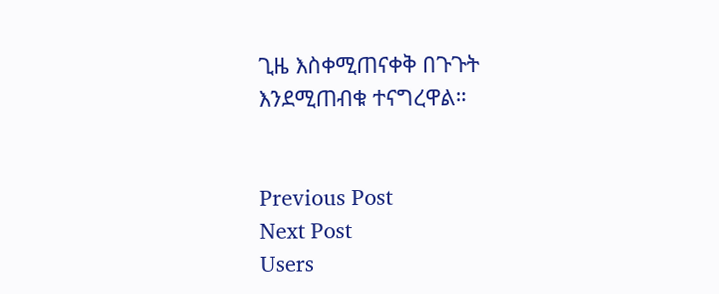ጊዜ እስቀሚጠናቀቅ በጉጉት እንደሚጠብቁ ተናግረዋል።


Previous Post
Next Post
Users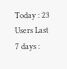Today : 23
Users Last 7 days :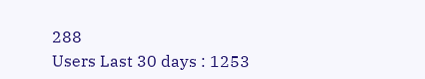288
Users Last 30 days : 1253